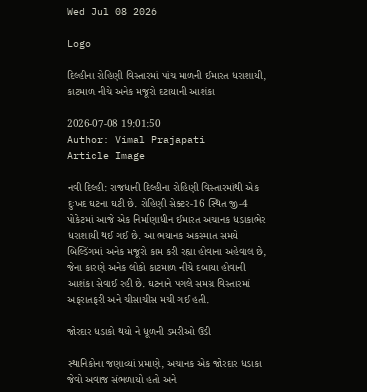Wed Jul 08 2026

Logo

દિલ્હીના રોહિણી વિસ્તારમાં પાંચ માળની ઈમારત ધરાશાયી, કાટમાળ નીચે અનેક મજૂરો દટાયાની આશંકા

2026-07-08 19:01:50
Author: Vimal Prajapati
Article Image

નવી દિલ્હી: રાજધાની દિલ્હીના રોહિણી વિસ્તારમાંથી એક દુઃખદ ઘટના ઘટી છે. રોહિણી સેક્ટર-16 સ્થિત જી-4 પોકેટમાં આજે એક નિર્માણાધીન ઈમારત અચાનક ધડાકાભેર ધરાશાયી થઈ ગઈ છે. આ ભયાનક અકસ્માત સમયે બિલ્ડિંગમાં અનેક મજૂરો કામ કરી રહ્યા હોવાના અહેવાલ છે, જેના કારણે અનેક લોકો કાટમાળ નીચે દબાયા હોવાની આશંકા સેવાઈ રહી છે. ઘટનાને પગલે સમગ્ર વિસ્તારમાં અફરાતફરી અને ચીસાચીસ મચી ગઈ હતી.

જોરદાર ધડાકો થયો ને ધૂળની ડમરીઓ ઉડી

સ્થાનિકોના જણાવ્યાં પ્રમાણે, અચાનક એક જોરદાર ધડાકા જેવો અવાજ સંભળાયો હતો અને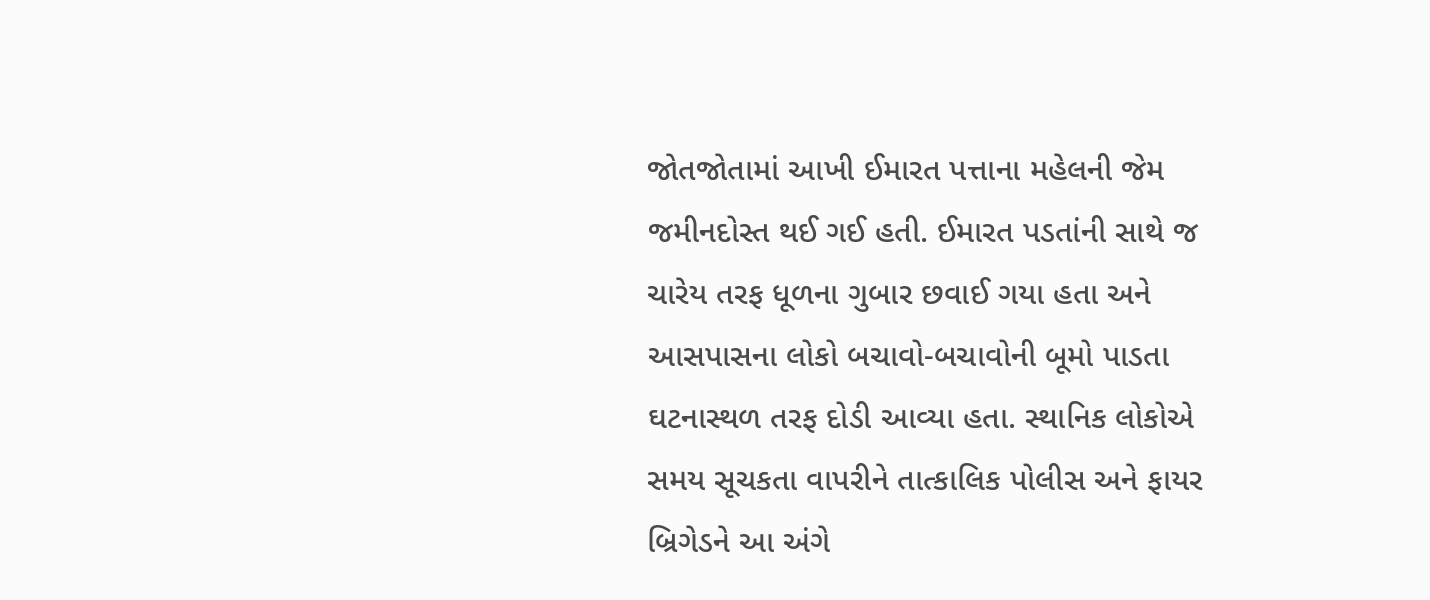જોતજોતામાં આખી ઈમારત પત્તાના મહેલની જેમ જમીનદોસ્ત થઈ ગઈ હતી. ઈમારત પડતાંની સાથે જ ચારેય તરફ ધૂળના ગુબાર છવાઈ ગયા હતા અને આસપાસના લોકો બચાવો-બચાવોની બૂમો પાડતા ઘટનાસ્થળ તરફ દોડી આવ્યા હતા. સ્થાનિક લોકોએ સમય સૂચકતા વાપરીને તાત્કાલિક પોલીસ અને ફાયર બ્રિગેડને આ અંગે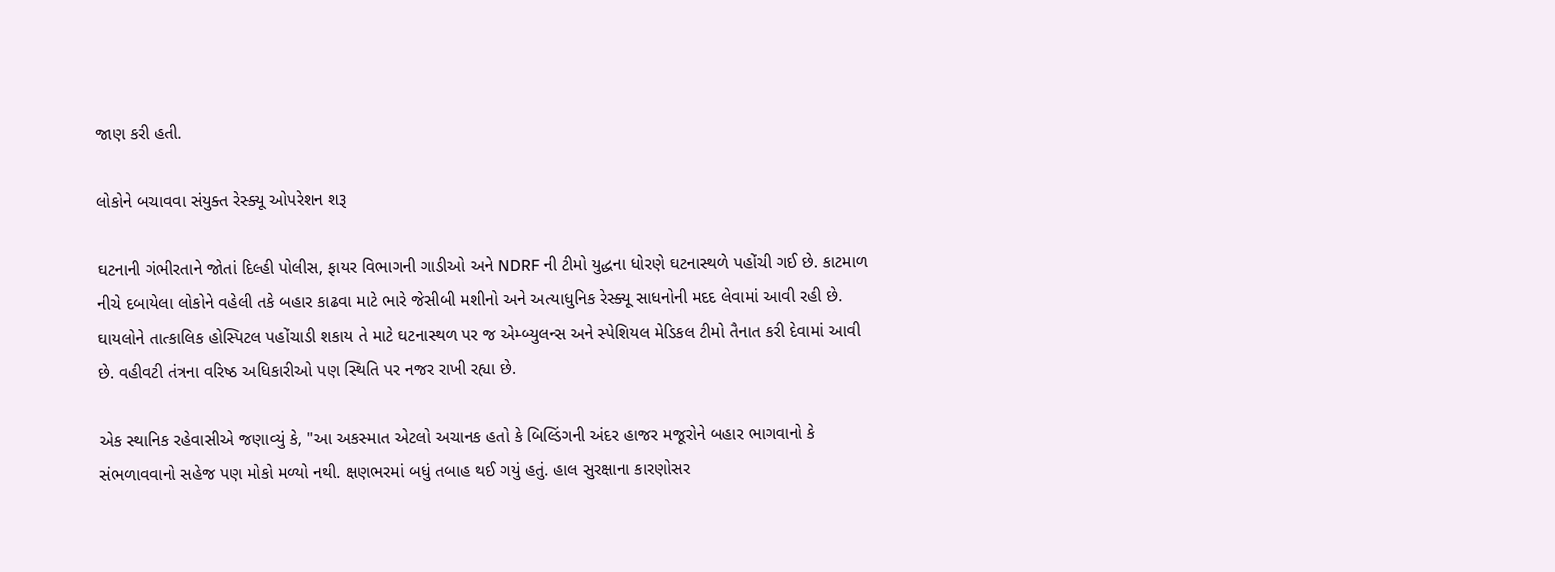જાણ કરી હતી.

લોકોને બચાવવા સંયુક્ત રેસ્ક્યૂ ઓપરેશન શરૂ

ઘટનાની ગંભીરતાને જોતાં દિલ્હી પોલીસ, ફાયર વિભાગની ગાડીઓ અને NDRF ની ટીમો યુદ્ધના ધોરણે ઘટનાસ્થળે પહોંચી ગઈ છે. કાટમાળ નીચે દબાયેલા લોકોને વહેલી તકે બહાર કાઢવા માટે ભારે જેસીબી મશીનો અને અત્યાધુનિક રેસ્ક્યૂ સાધનોની મદદ લેવામાં આવી રહી છે. ઘાયલોને તાત્કાલિક હોસ્પિટલ પહોંચાડી શકાય તે માટે ઘટનાસ્થળ પર જ એમ્બ્યુલન્સ અને સ્પેશિયલ મેડિકલ ટીમો તૈનાત કરી દેવામાં આવી છે. વહીવટી તંત્રના વરિષ્ઠ અધિકારીઓ પણ સ્થિતિ પર નજર રાખી રહ્યા છે.

એક સ્થાનિક રહેવાસીએ જણાવ્યું કે, "આ અકસ્માત એટલો અચાનક હતો કે બિલ્ડિંગની અંદર હાજર મજૂરોને બહાર ભાગવાનો કે સંભળાવવાનો સહેજ પણ મોકો મળ્યો નથી. ક્ષણભરમાં બધું તબાહ થઈ ગયું હતું. હાલ સુરક્ષાના કારણોસર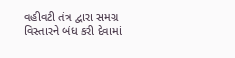વહીવટી તંત્ર દ્વારા સમગ્ર વિસ્તારને બંધ કરી દેવામાં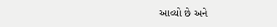આવ્યો છે અને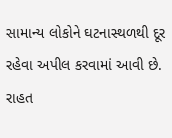સામાન્ય લોકોને ઘટનાસ્થળથી દૂર રહેવા અપીલ કરવામાં આવી છે. રાહત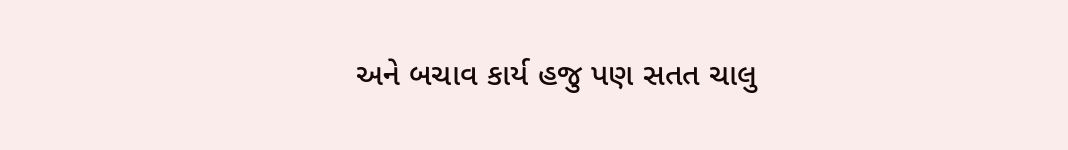અને બચાવ કાર્ય હજુ પણ સતત ચાલુ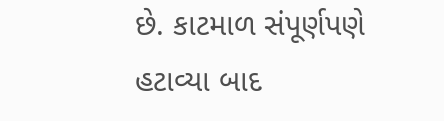છે. કાટમાળ સંપૂર્ણપણે હટાવ્યા બાદ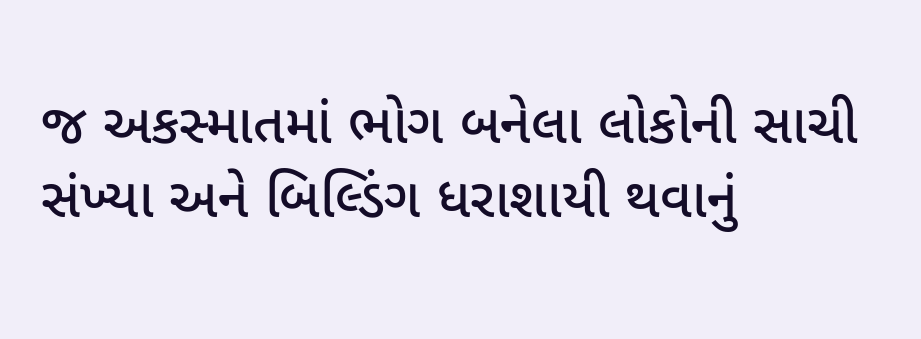જ અકસ્માતમાં ભોગ બનેલા લોકોની સાચી સંખ્યા અને બિલ્ડિંગ ધરાશાયી થવાનું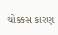ચોક્કસ કારણ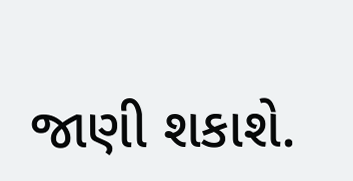જાણી શકાશે.